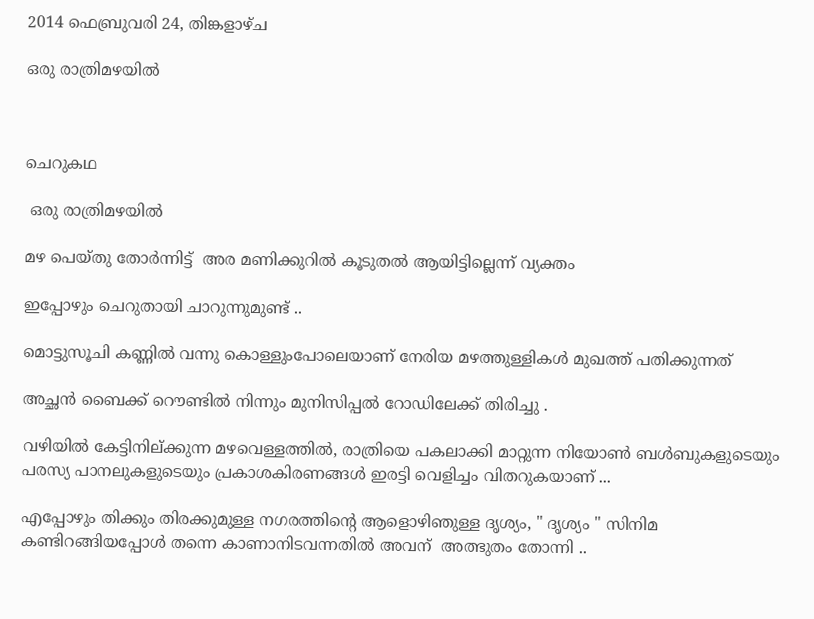2014 ഫെബ്രുവരി 24, തിങ്കളാഴ്‌ച

ഒരു രാത്രിമഴയിൽ



ചെറുകഥ

 ഒരു രാത്രിമഴയിൽ

മഴ പെയ്തു തോർന്നിട്ട്  അര മണിക്കുറിൽ കൂടുതൽ ആയിട്ടില്ലെന്ന് വ്യക്തം

ഇപ്പോഴും ചെറുതായി ചാറുന്നുമുണ്ട് ..

മൊട്ടുസൂചി കണ്ണിൽ വന്നു കൊള്ളുംപോലെയാണ് നേരിയ മഴത്തുള്ളികൾ മുഖത്ത് പതിക്കുന്നത്

അച്ഛൻ ബൈക്ക് റൌണ്ടിൽ നിന്നും മുനിസിപ്പൽ റോഡിലേക്ക് തിരിച്ചു .

വഴിയിൽ കേട്ടിനില്ക്കുന്ന മഴവെള്ളത്തിൽ, രാത്രിയെ പകലാക്കി മാറ്റുന്ന നിയോണ്‍ ബൾബുകളുടെയും പരസ്യ പാനലുകളുടെയും പ്രകാശകിരണങ്ങൾ ഇരട്ടി വെളിച്ചം വിതറുകയാണ്‌ ...

എപ്പോഴും തിക്കും തിരക്കുമുള്ള നഗരത്തിന്റെ ആളൊഴിഞുള്ള ദൃശ്യം, " ദൃശ്യം " സിനിമ കണ്ടിറങ്ങിയപ്പോൾ തന്നെ കാണാനിടവന്നതിൽ അവന്  അത്ഭുതം തോന്നി ..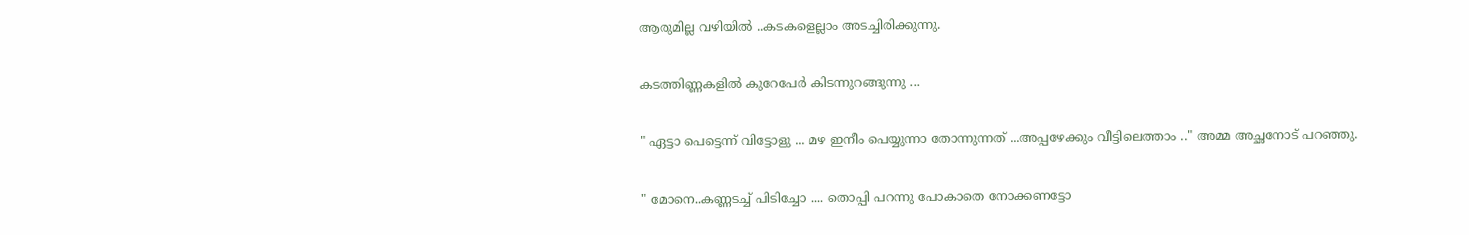ആരുമില്ല വഴിയിൽ ..കടകളെല്ലാം അടച്ചിരിക്കുന്നു.

കടത്തിണ്ണകളിൽ കുറേപേർ കിടന്നുറങ്ങുന്നു ...

" ഏട്ടാ പെട്ടെന്ന് വിട്ടോളു ... മഴ ഇനീം പെയ്യുന്നാ തോന്നുന്നത് ...അപ്പഴേക്കും വീട്ടിലെത്താം .." അമ്മ അച്ഛനോട് പറഞ്ഞു.

" മോനെ..കണ്ണടച്ച് പിടിച്ചോ .... തൊപ്പി പറന്നു പോകാതെ നോക്കണട്ടോ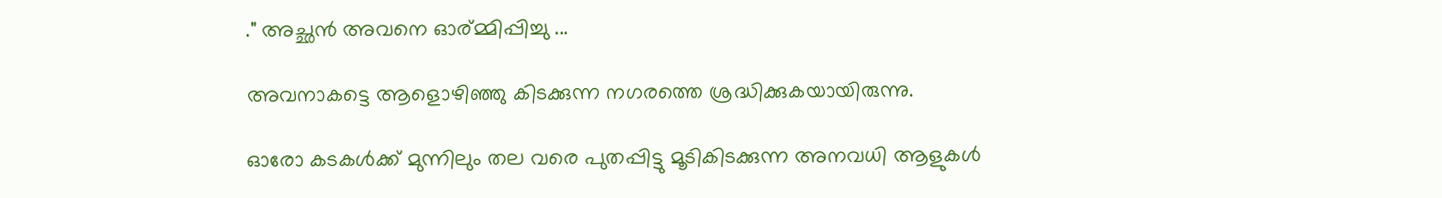." അച്ഛൻ അവനെ ഓര്മ്മിപ്പിച്ചു ...

അവനാകട്ടെ ആളൊഴിഞ്ഞു കിടക്കുന്ന നഗരത്തെ ശ്രദ്ധിക്കുകയായിരുന്നു.

ഓരോ കടകൾക്ക് മുന്നിലും തല വരെ പുതപ്പിട്ടു മൂടികിടക്കുന്ന അനവധി ആളുകൾ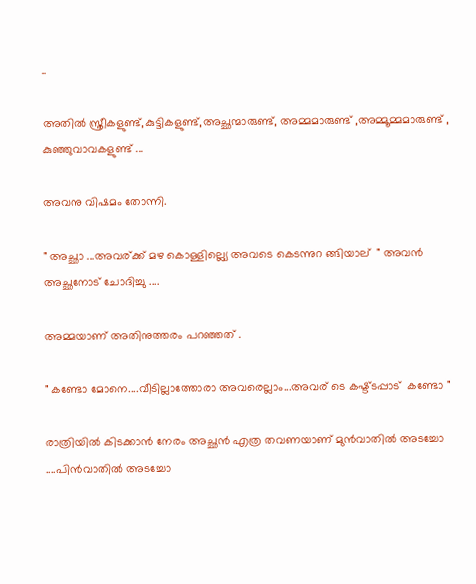..

അതിൽ സ്ത്രീകളുണ്ട്,കുട്ടികളുണ്ട്,അച്ഛന്മാരുണ്ട്, അമ്മമാരുണ്ട് ,അമ്മൂമ്മമാരുണ്ട് , കുഞ്ഞുവാവകളുണ്ട് ...

അവനു വിഷമം തോന്നി.

" അച്ഛാ ...അവര്ക്ക് മഴ കൊള്ളില്ല്യെ അവടെ കെടന്നുറ ങ്ങിയാല്  " അവൻ അച്ഛനോട് ചോദിച്ചു ....

അമ്മയാണ് അതിനുത്തരം പറഞ്ഞത് .

" കണ്ടോ മോനെ....വീടില്ലാത്തോരാ അവരെല്ലാം...അവര് ടെ കഷ്ട്ടപ്പാട്  കണ്ടോ "

രാത്രിയിൽ കിടക്കാൻ നേരം അച്ഛൻ എത്ര തവണയാണ് മുൻവാതിൽ അടച്ചോ ....പിൻവാതിൽ അടച്ചോ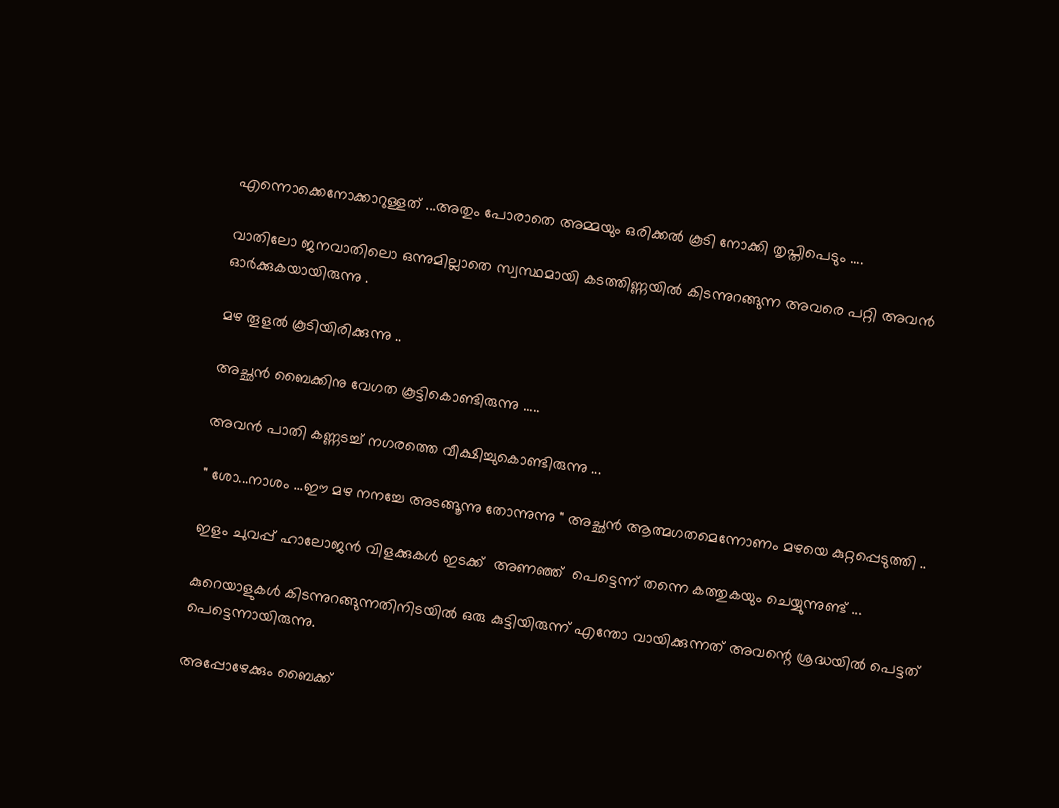എന്നൊക്കെനോക്കാറുള്ളത് ...അതും പോരാതെ അമ്മയും ഒരിക്കൽ കൂടി നോക്കി തൃപ്തിപെടും ....

വാതിലോ ജനവാതിലൊ ഒന്നുമില്ലാതെ സ്വസ്ഥമായി കടത്തിണ്ണയിൽ കിടന്നുറങ്ങുന്ന അവരെ പറ്റി അവൻ ഓർക്കുകയായിരുന്നു .

മഴ തൂളൽ കൂടിയിരിക്കുന്നു ..

അച്ഛൻ ബൈക്കിനു വേഗത കൂട്ടികൊണ്ടിരുന്നു .....

അവൻ പാതി കണ്ണടച്ച് നഗരത്തെ വീക്ഷിച്ചുകൊണ്ടിരുന്നു ...

" ശോ...നാശം ...ഈ മഴ നനച്ചേ അടങ്ങൂന്നു തോന്നുന്നു " അച്ഛൻ ആത്മഗതമെന്നോണം മഴയെ കുറ്റപ്പെടുത്തി ..

ഇളം ചുവപ്പ് ഹാലോജൻ വിളക്കുകൾ ഇടക്ക്  അണഞ്ഞ്  പെട്ടെന്ന് തന്നെ കത്തുകയും ചെയ്യുന്നുണ്ട് ...

കുറെയാളുകൾ കിടന്നുറങ്ങുന്നതിനിടയിൽ ഒരു കുട്ടിയിരുന്ന് എന്തോ വായിക്കുന്നത് അവന്റെ ശ്രദ്ധയിൽ പെട്ടത് പെട്ടെന്നായിരുന്നു.

അപ്പോഴേക്കും ബൈക്ക്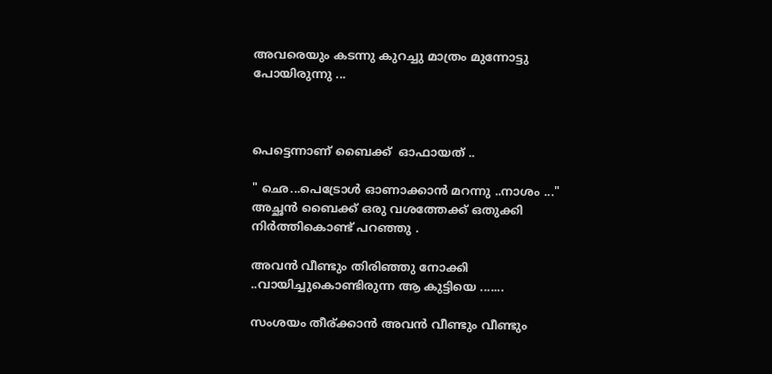അവരെയും കടന്നു കുറച്ചു മാത്രം മുന്നോട്ടു പോയിരുന്നു ...



പെട്ടെന്നാണ് ബൈക്ക്  ഓഫായത് ..

" ഛെ...പെട്രോൾ ഓണാക്കാൻ മറന്നു ..നാശം ..."  അച്ഛൻ ബൈക്ക് ഒരു വശത്തേക്ക് ഒതുക്കി നിർത്തികൊണ്ട് പറഞ്ഞു .

അവൻ വീണ്ടും തിരിഞ്ഞു നോക്കി ..വായിച്ചുകൊണ്ടിരുന്ന ആ കുട്ടിയെ .......

സംശയം തീര്ക്കാൻ അവൻ വീണ്ടും വീണ്ടും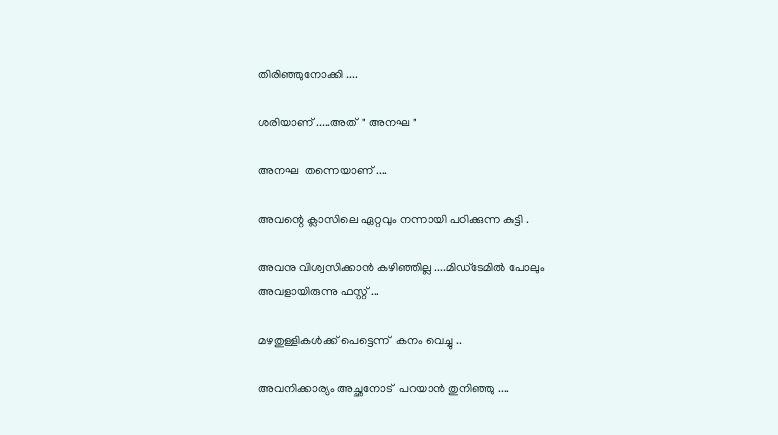തിരിഞ്ഞുനോക്കി ....

ശരിയാണ് .....അത്  " അനഘ "

അനഘ  തന്നെയാണ് ....

അവന്റെ ക്ലാസിലെ ഏറ്റവും നന്നായി പഠിക്കുന്ന കുട്ടി .

അവനു വിശ്വസിക്കാൻ കഴിഞ്ഞില്ല ....മിഡ്ടേമിൽ പോലും അവളായിരുന്നു ഫസ്റ്റ് ...

മഴതുള്ളികൾക്ക് പെട്ടെന്ന്  കനം വെച്ചു ..

അവനിക്കാര്യം അച്ഛനോട്  പറയാൻ തുനിഞ്ഞു ....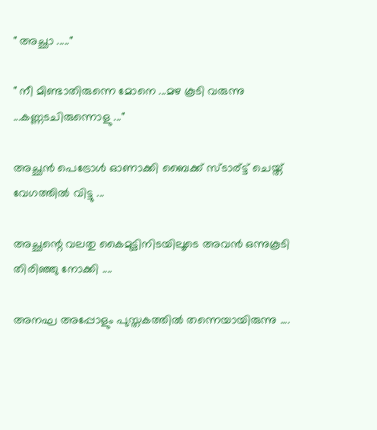" അച്ഛാ ....."

" നീ മിണ്ടാതിരുന്നെ മോനെ ...മഴ കൂടി വരുന്നു ...കണ്ണടചിരുന്നൊളു ..."

അച്ഛൻ പെട്രോൾ ഓണാക്കി ബൈക്ക് സ്ടാര്ട്ട് ചെയ്ത്‌  വേഗത്തിൽ വിട്ടു ...

അച്ഛന്റെ വലതു കൈമുട്ടിനിടയിലൂടെ അവൻ ഒന്നുകൂടി തിരിഞ്ഞു നോക്കി ....

അനഘ അപ്പോളും പുസ്തകത്തിൽ തന്നെയായിരുന്നു ....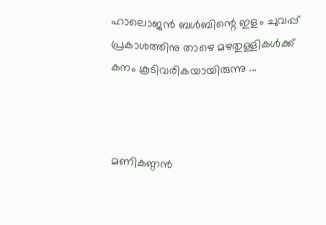ഹാലൊജൻ ബൾബിന്റെ ഇളം ചുവപ്പ് പ്രകാശത്തിനു താഴെ മഴതുള്ളികൾക്ക് കനം കൂടിവരികയായിരുന്നു ...



മണികണ്ഠൻ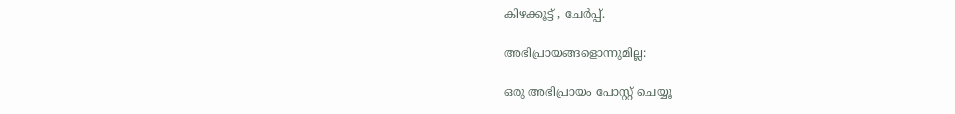കിഴക്കൂട്ട് , ചേർപ്പ്‌.

അഭിപ്രായങ്ങളൊന്നുമില്ല:

ഒരു അഭിപ്രായം പോസ്റ്റ് ചെയ്യൂ